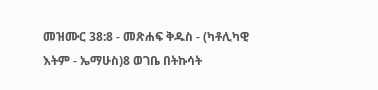መዝሙር 38:8 - መጽሐፍ ቅዱስ - (ካቶሊካዊ እትም - ኤማሁስ)8 ወገቤ በትኩሳት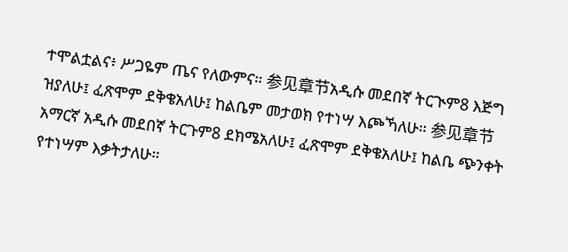ተሞልቷልና፥ ሥጋዬም ጤና የለውምና። 参见章节አዲሱ መደበኛ ትርጒም8 እጅግ ዝያለሁ፤ ፈጽሞም ደቅቄአለሁ፤ ከልቤም መታወክ የተነሣ እጮኻለሁ። 参见章节አማርኛ አዲሱ መደበኛ ትርጉም8 ደክሜአለሁ፤ ፈጽሞም ደቅቄአለሁ፤ ከልቤ ጭንቀት የተነሣም እቃትታለሁ።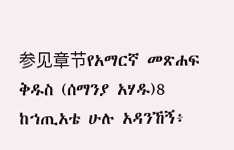参见章节የአማርኛ መጽሐፍ ቅዱስ (ሰማንያ አሃዱ)8 ከኀጢአቴ ሁሉ አዳንኸኝ፥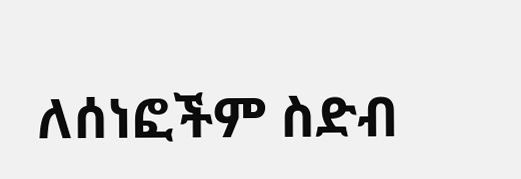ለሰነፎችም ስድብ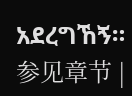አደረግኸኝ። 参见章节 |